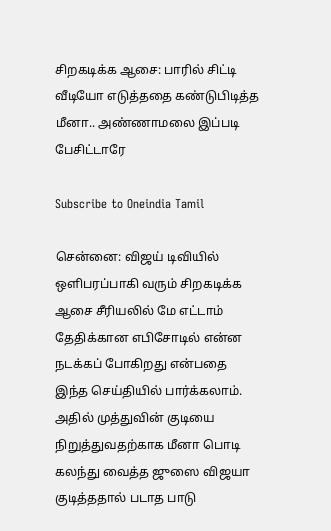சிறகடிக்க ஆசை: பாரில் சிட்டி வீடியோ எடுத்ததை கண்டுபிடித்த மீனா.. அண்ணாமலை இப்படி பேசிட்டாரே

Subscribe to Oneindia Tamil

சென்னை: விஜய் டிவியில் ஒளிபரப்பாகி வரும் சிறகடிக்க ஆசை சீரியலில் மே எட்டாம் தேதிக்கான எபிசோடில் என்ன நடக்கப் போகிறது என்பதை இந்த செய்தியில் பார்க்கலாம். அதில் முத்துவின் குடியை நிறுத்துவதற்காக மீனா பொடி கலந்து வைத்த ஜுஸை விஜயா குடித்ததால் படாத பாடு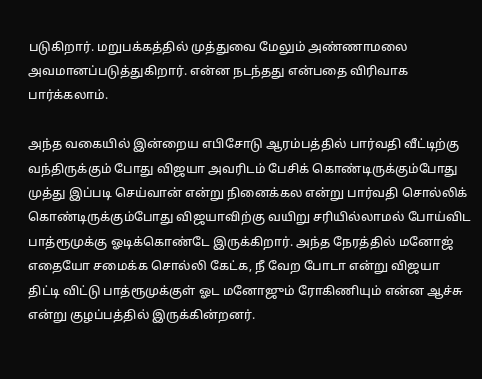படுகிறார். மறுபக்கத்தில் முத்துவை மேலும் அண்ணாமலை அவமானப்படுத்துகிறார். என்ன நடந்தது என்பதை விரிவாக பார்க்கலாம்.

அந்த வகையில் இன்றைய எபிசோடு ஆரம்பத்தில் பார்வதி வீட்டிற்கு வந்திருக்கும் போது விஜயா அவரிடம் பேசிக் கொண்டிருக்கும்போது முத்து இப்படி செய்வான் என்று நினைக்கல என்று பார்வதி சொல்லிக் கொண்டிருக்கும்போது விஜயாவிற்கு வயிறு சரியில்லாமல் போய்விட பாத்ரூமுக்கு ஓடிக்கொண்டே இருக்கிறார். அந்த நேரத்தில் மனோஜ் எதையோ சமைக்க சொல்லி கேட்க, நீ வேற போடா என்று விஜயா திட்டி விட்டு பாத்ரூமுக்குள் ஓட மனோஜும் ரோகிணியும் என்ன ஆச்சு என்று குழப்பத்தில் இருக்கின்றனர்.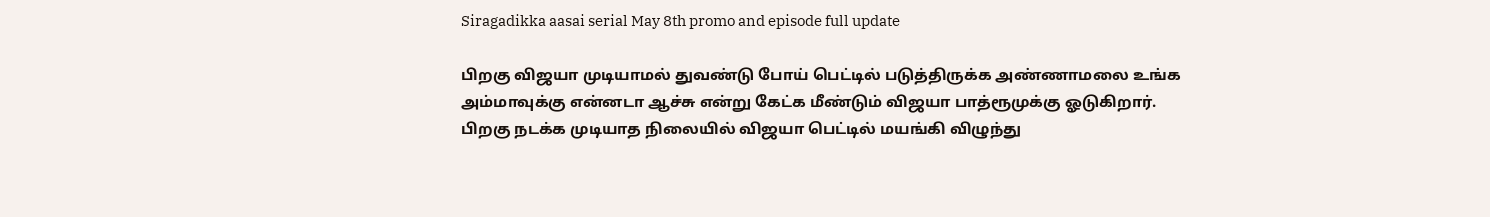Siragadikka aasai serial May 8th promo and episode full update

பிறகு விஜயா முடியாமல் துவண்டு போய் பெட்டில் படுத்திருக்க அண்ணாமலை உங்க அம்மாவுக்கு என்னடா ஆச்சு என்று கேட்க மீண்டும் விஜயா பாத்ரூமுக்கு ஓடுகிறார். பிறகு நடக்க முடியாத நிலையில் விஜயா பெட்டில் மயங்கி விழுந்து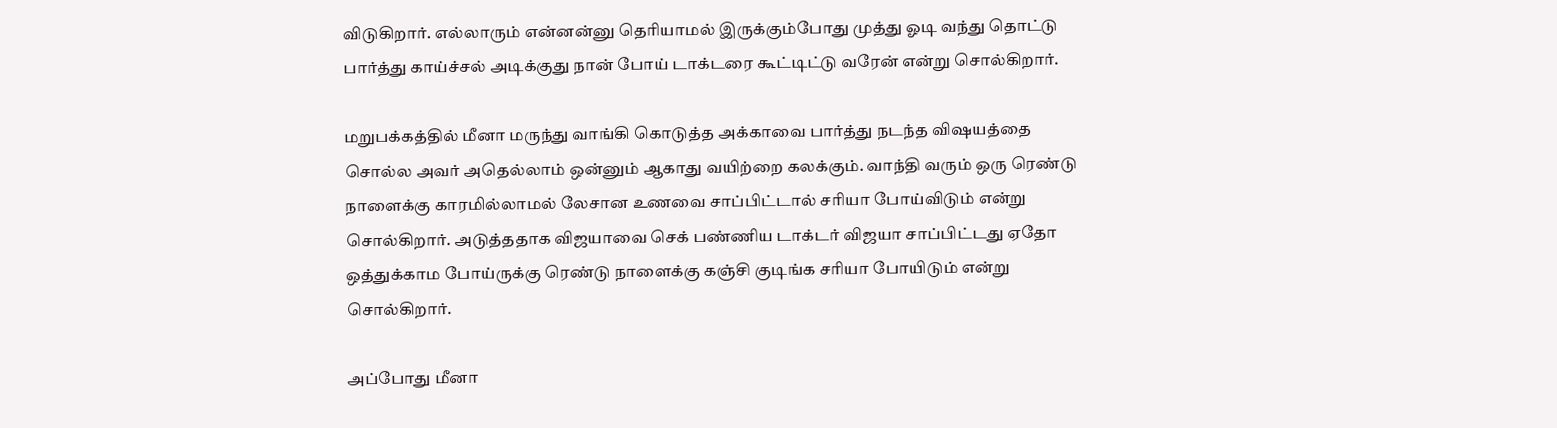விடுகிறார். எல்லாரும் என்னன்னு தெரியாமல் இருக்கும்போது முத்து ஓடி வந்து தொட்டு பார்த்து காய்ச்சல் அடிக்குது நான் போய் டாக்டரை கூட்டிட்டு வரேன் என்று சொல்கிறார்.

மறுபக்கத்தில் மீனா மருந்து வாங்கி கொடுத்த அக்காவை பார்த்து நடந்த விஷயத்தை சொல்ல அவர் அதெல்லாம் ஒன்னும் ஆகாது வயிற்றை கலக்கும். வாந்தி வரும் ஒரு ரெண்டு நாளைக்கு காரமில்லாமல் லேசான உணவை சாப்பிட்டால் சரியா போய்விடும் என்று சொல்கிறார். அடுத்ததாக விஜயாவை செக் பண்ணிய டாக்டர் விஜயா சாப்பிட்டது ஏதோ ஒத்துக்காம போய்ருக்கு ரெண்டு நாளைக்கு கஞ்சி குடிங்க சரியா போயிடும் என்று சொல்கிறார்.

அப்போது மீனா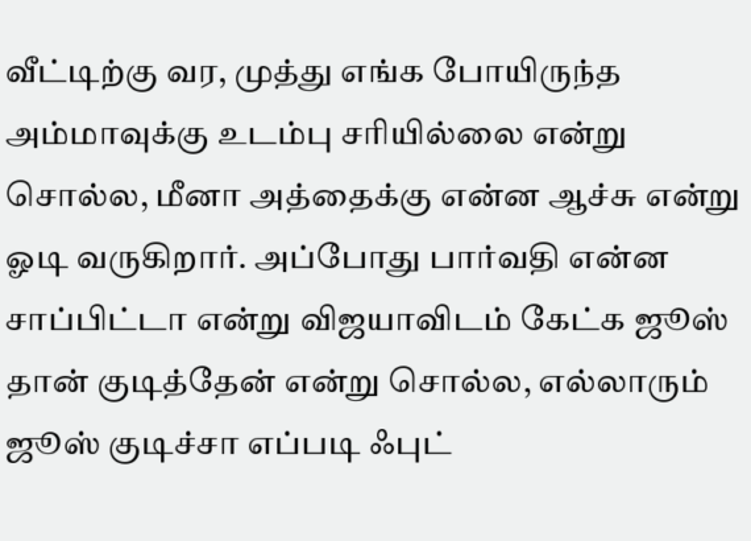வீட்டிற்கு வர, முத்து எங்க போயிருந்த அம்மாவுக்கு உடம்பு சரியில்லை என்று சொல்ல, மீனா அத்தைக்கு என்ன ஆச்சு என்று ஓடி வருகிறார். அப்போது பார்வதி என்ன சாப்பிட்டா என்று விஜயாவிடம் கேட்க ஜூஸ் தான் குடித்தேன் என்று சொல்ல, எல்லாரும் ஜூஸ் குடிச்சா எப்படி ஃபுட்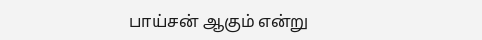பாய்சன் ஆகும் என்று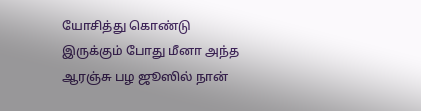யோசித்து கொண்டு இருக்கும் போது மீனா அந்த ஆரஞ்சு பழ ஜூஸில் நான்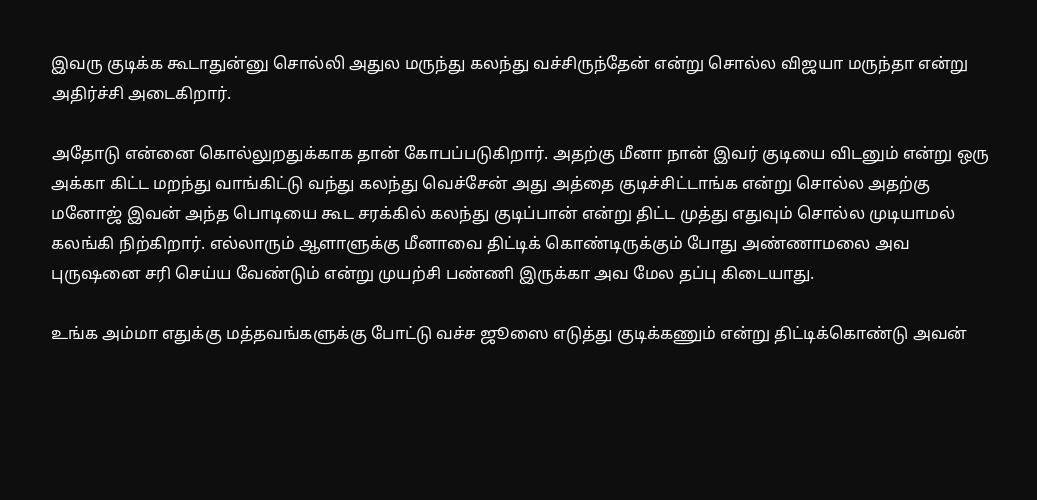இவரு குடிக்க கூடாதுன்னு சொல்லி அதுல மருந்து கலந்து வச்சிருந்தேன் என்று சொல்ல விஜயா மருந்தா என்று அதிர்ச்சி அடைகிறார்.

அதோடு என்னை கொல்லுறதுக்காக தான் கோபப்படுகிறார். அதற்கு மீனா நான் இவர் குடியை விடனும் என்று ஒரு அக்கா கிட்ட மறந்து வாங்கிட்டு வந்து கலந்து வெச்சேன் அது அத்தை குடிச்சிட்டாங்க என்று சொல்ல அதற்கு மனோஜ் இவன் அந்த பொடியை கூட சரக்கில் கலந்து குடிப்பான் என்று திட்ட முத்து எதுவும் சொல்ல முடியாமல் கலங்கி நிற்கிறார். எல்லாரும் ஆளாளுக்கு மீனாவை திட்டிக் கொண்டிருக்கும் போது அண்ணாமலை அவ புருஷனை சரி செய்ய வேண்டும் என்று முயற்சி பண்ணி இருக்கா அவ மேல தப்பு கிடையாது.

உங்க அம்மா எதுக்கு மத்தவங்களுக்கு போட்டு வச்ச ஜூஸை எடுத்து குடிக்கணும் என்று திட்டிக்கொண்டு அவன்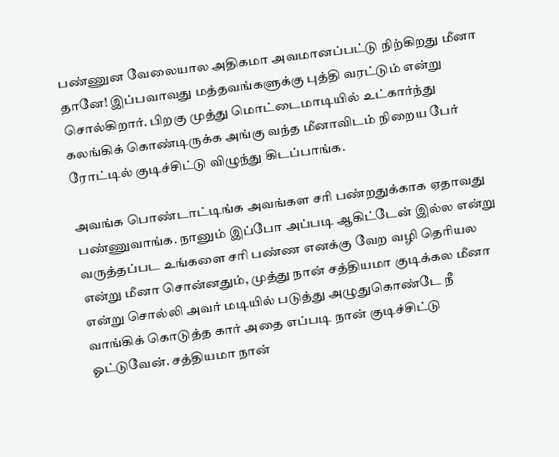பண்ணுன வேலையால அதிகமா அவமானப்பட்டு நிற்கிறது மீனா தானே! இப்பவாவது மத்தவங்களுக்கு புத்தி வரட்டும் என்று சொல்கிறார். பிறகு முத்து மொட்டைமாடியில் உட்கார்ந்து கலங்கிக் கொண்டிருக்க அங்கு வந்த மீனாவிடம் நிறைய பேர் ரோட்டில் குடிச்சிட்டு விழுந்து கிடப்பாங்க.

அவங்க பொண்டாட்டிங்க அவங்கள சரி பண்றதுக்காக ஏதாவது பண்ணுவாங்க. நானும் இப்போ அப்படி ஆகிட்டேன் இல்ல என்று வருத்தப்பட உங்களை சரி பண்ண எனக்கு வேற வழி தெரியல என்று மீனா சொன்னதும், முத்து நான் சத்தியமா குடிக்கல மீனா என்று சொல்லி அவர் மடியில் படுத்து அழுதுகொண்டே நீ வாங்கிக் கொடுத்த கார் அதை எப்படி நான் குடிச்சிட்டு ஓட்டுவேன். சத்தியமா நான்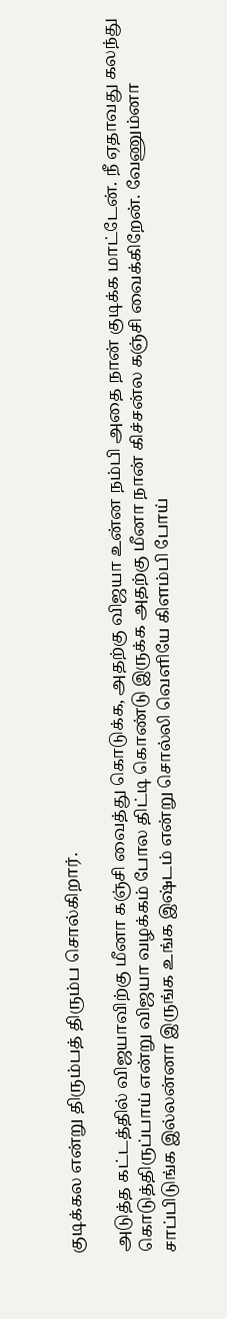குடிக்கல என்று திரும்பத் திரும்ப சொல்கிறார்.

அடுத்த கட்டத்தில் விஜயாவிற்கு மீனா கஞ்சி வைத்து கொடுக்க, அதற்கு விஜயா உன்ன நம்பி அதை நான் குடிக்க மாட்டேன். நீ ஏதாவது கலந்து கொடுத்திருப்பாய் என்று விஜயா வழக்கம் போல திட்டி கொண்டு இருக்க அதற்கு மீனா நான் கிச்சன்ல கஞ்சி வைக்கிறேன். வேணும்னா சாப்பிடுங்க இல்லன்னா இருங்க உங்க இஷ்டம் என்று சொல்லி வெளியே கிளம்பி போய்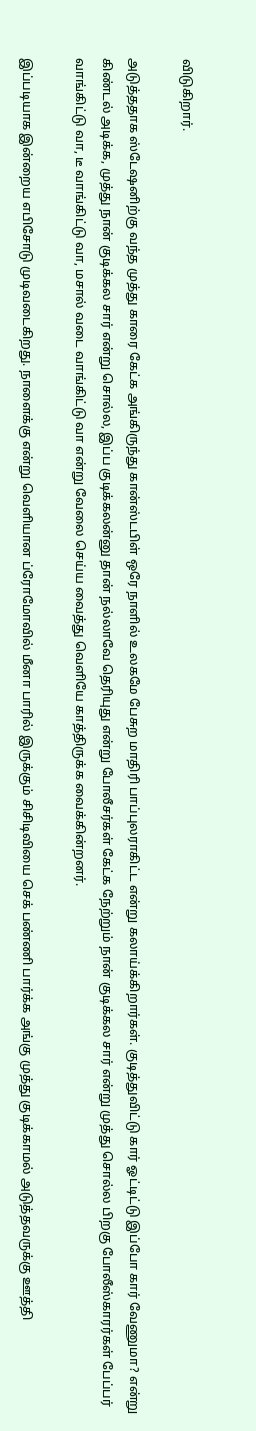விடுகிறார்.

அடுத்ததாக ஸ்டேஷனிற்கு வந்த முத்து காரை கேட்க அங்கிருந்து கான்ஸ்டபிள் ஒரே நாளில் உலகமே பேசுற மாதிரி பாப்புலராகிட்ட என்று கலாய்க்கிறார்கள். குடித்துவிட்டு கார் ஓட்டிட்டு இப்போ கார் வேணுமா? என்று கிண்டல் அடிக்க, முத்து நான் குடிக்கல சார் என்று சொல்ல, இப்ப குடிக்கலன்னு தான் நல்லாவே தெரியுது என்று போலீசர்கள் கேட்க நேற்றும் நான் குடிக்கல சார் என்று முத்து சொல்ல பிறகு போலீஸ்காரர்கள் பேப்பர் வாங்கிட்டு வா, டீ வாங்கிட்டு வா, மசால் வடை வாங்கிட்டு வா என்று வேலை செய்ய வைத்து வெளியே காத்திருக்க வைக்கின்றனர்.

இப்படியாக இன்றைய எபிசோடு முடிவடைகிறது. நாளைக்கு என்று வெளியான ப்ரோமோவில் மீனா பாரில் இருக்கும் சிசிடிவியை செக் பண்ணி பார்க்க அங்கு முத்து குடிக்காமல் அடுத்தவருக்கு ஊத்தி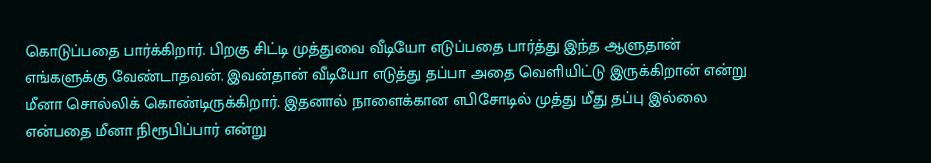கொடுப்பதை பார்க்கிறார். பிறகு சிட்டி முத்துவை வீடியோ எடுப்பதை பார்த்து இந்த ஆளுதான் எங்களுக்கு வேண்டாதவன். இவன்தான் வீடியோ எடுத்து தப்பா அதை வெளியிட்டு இருக்கிறான் என்று மீனா சொல்லிக் கொண்டிருக்கிறார். இதனால் நாளைக்கான எபிசோடில் முத்து மீது தப்பு இல்லை என்பதை மீனா நிரூபிப்பார் என்று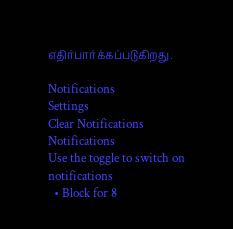எதிர்பார்க்கப்படுகிறது.

Notifications
Settings
Clear Notifications
Notifications
Use the toggle to switch on notifications
  • Block for 8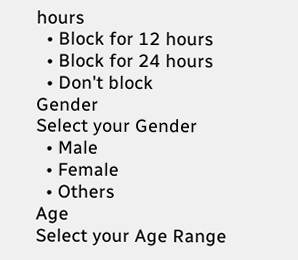hours
  • Block for 12 hours
  • Block for 24 hours
  • Don't block
Gender
Select your Gender
  • Male
  • Female
  • Others
Age
Select your Age Range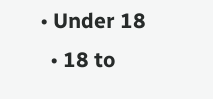• Under 18
  • 18 to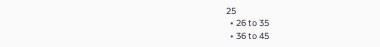25
  • 26 to 35
  • 36 to 45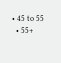• 45 to 55
  • 55+